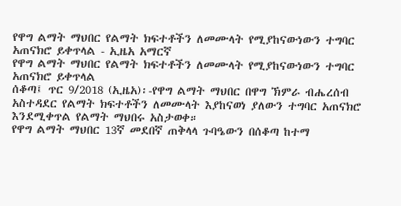የዋግ ልማት ማህበር የልማት ክፍተቶችን ለመሙላት የሚያከናውነውን ተግባር አጠናክሮ ይቀጥላል - ኢዜአ አማርኛ
የዋግ ልማት ማህበር የልማት ክፍተቶችን ለመሙላት የሚያከናውነውን ተግባር አጠናክሮ ይቀጥላል
ሰቆጣ፤ ጥር 9/2018 (ኢዜአ)፡-የዋግ ልማት ማህበር በዋግ ኽምራ ብሔረሰብ አስተዳደር የልማት ክፍተቶችን ለመሙላት እያከናወነ ያለውን ተግባር አጠናክሮ እንደሚቀጥል የልማት ማህበሩ አስታወቀ።
የዋግ ልማት ማህበር 13ኛ መደበኛ ጠቅላላ ጉባዔውን በሰቆጣ ከተማ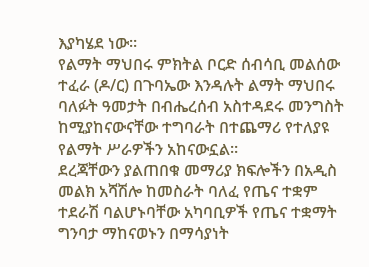እያካሄደ ነው።
የልማት ማህበሩ ምክትል ቦርድ ሰብሳቢ መልሰው ተፈራ (ዶ/ር) በጉባኤው እንዳሉት ልማት ማህበሩ ባለፉት ዓመታት በብሔረሰብ አስተዳደሩ መንግስት ከሚያከናውናቸው ተግባራት በተጨማሪ የተለያዩ የልማት ሥራዎችን አከናውኗል።
ደረጃቸውን ያልጠበቁ መማሪያ ክፍሎችን በአዲስ መልክ አሻሽሎ ከመስራት ባለፈ የጤና ተቋም ተደራሽ ባልሆኑባቸው አካባቢዎች የጤና ተቋማት ግንባታ ማከናወኑን በማሳያነት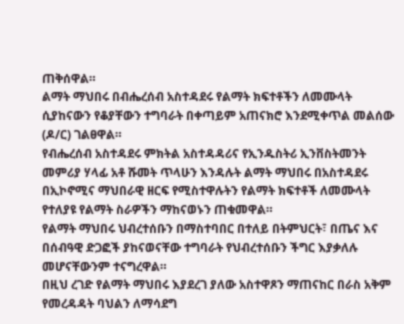ጠቅሰዋል።
ልማት ማህበሩ በብሔረሰብ አስተዳደሩ የልማት ክፍተቶችን ለመሙላት ሲያከናውን የቆያቸውን ተግባራት በቀጣይም አጠናክሮ እንደሚቀጥል መልሰው (ዶ/ር) ገልፀዋል።
የብሔረሰብ አስተዳደሩ ምክትል አስተዳዳሪና የኢንዱስትሪ ኢንቨስትመንት መምሪያ ሃላፊ አቶ ሹመት ጥላሁን እንዳሉት ልማት ማህበሩ በአስተዳደሩ በኢኮኖሚና ማህበራዊ ዘርፍ የሚስተዋሉትን የልማት ክፍተቶች ለመሙላት የተለያዩ የልማት ስራዎችን ማከናወኑን ጠቁመዋል።
የልማት ማህበሩ ህብረተሰቡን በማስተባበር በተለይ በትምህርት፣ በጤና እና በሰብዓዊ ድጋፎች ያከናወናቸው ተግባራት የህብረተሰቡን ችግር እያቃለሉ መሆናቸውንም ተናግረዋል።
በዚህ ረገድ የልማት ማህበሩ እያደረገ ያለው አስተዋጾን ማጠናከር በራስ አቅም የመረዳዳት ባህልን ለማሳደግ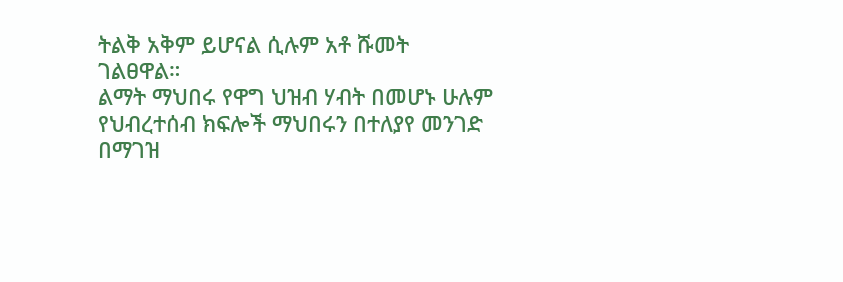ትልቅ አቅም ይሆናል ሲሉም አቶ ሹመት ገልፀዋል።
ልማት ማህበሩ የዋግ ህዝብ ሃብት በመሆኑ ሁሉም የህብረተሰብ ክፍሎች ማህበሩን በተለያየ መንገድ በማገዝ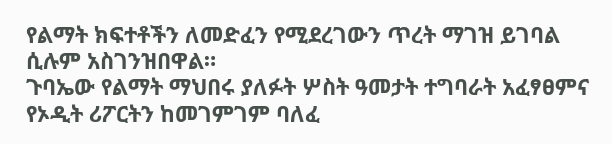የልማት ክፍተቶችን ለመድፈን የሚደረገውን ጥረት ማገዝ ይገባል ሲሉም አስገንዝበዋል።
ጉባኤው የልማት ማህበሩ ያለፉት ሦስት ዓመታት ተግባራት አፈፃፀምና የኦዲት ሪፖርትን ከመገምገም ባለፈ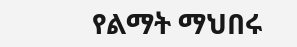የልማት ማህበሩ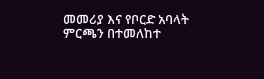መመሪያ እና የቦርድ አባላት ምርጫን በተመለከተ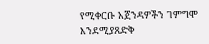የሚቀርቡ አጀንዳዎችን ገምግሞ እንደሚያጸድቅ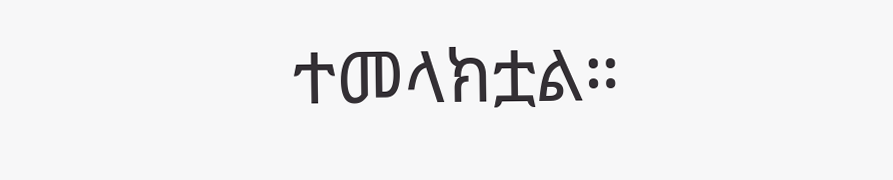ተመላክቷል።